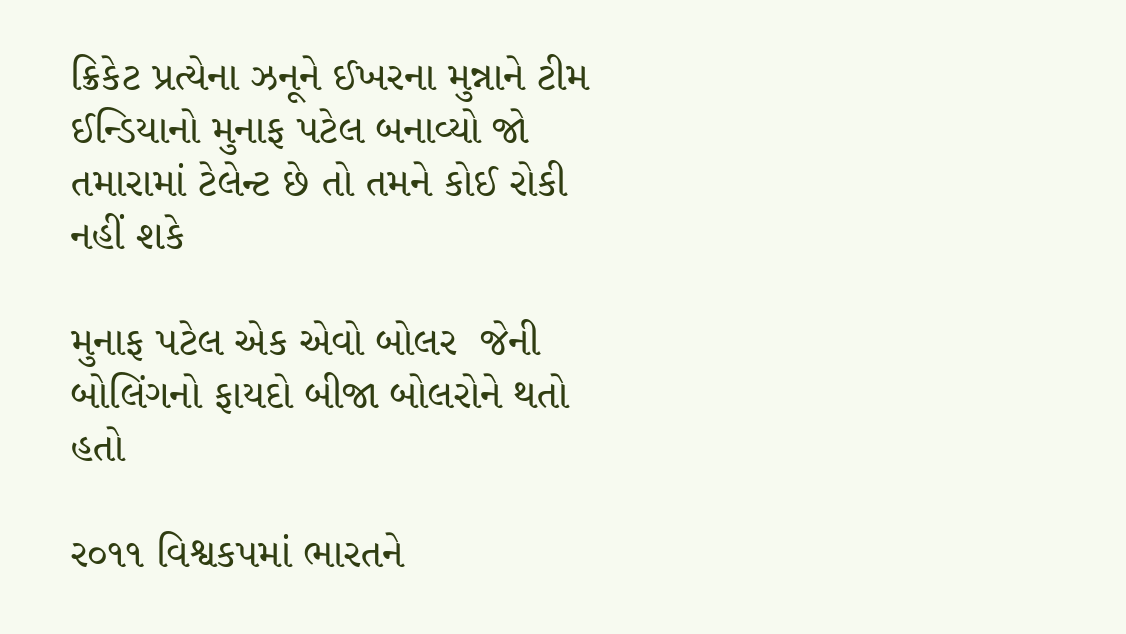ક્રિકેટ પ્રત્યેના ઝનૂને ઈખરના મુન્નાને ટીમ ઈન્ડિયાનો મુનાફ પટેલ બનાવ્યો જો તમારામાં ટેલેન્ટ છે તો તમને કોઈ રોકી નહીં શકે

મુનાફ પટેલ એક એવો બોલર  જેની બોલિંગનો ફાયદો બીજા બોલરોને થતો હતો

ર૦૧૧ વિશ્વકપમાં ભારતને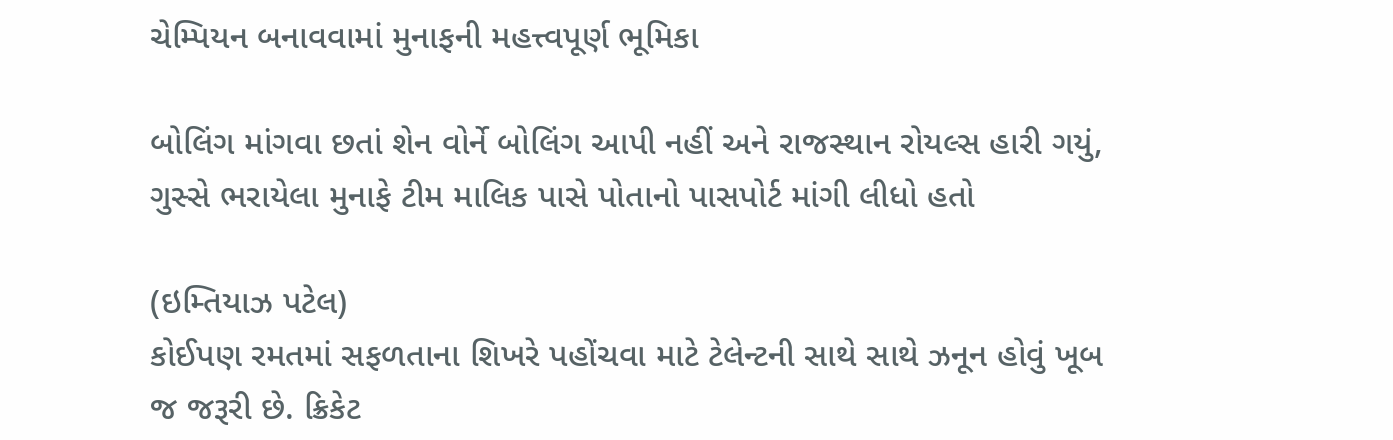ચેમ્પિયન બનાવવામાં મુનાફની મહત્ત્વપૂર્ણ ભૂમિકા

બોલિંગ માંગવા છતાં શેન વોર્ને બોલિંગ આપી નહીં અને રાજસ્થાન રોયલ્સ હારી ગયું, ગુસ્સે ભરાયેલા મુનાફે ટીમ માલિક પાસે પોતાનો પાસપોર્ટ માંગી લીધો હતો

(ઇમ્તિયાઝ પટેલ)
કોઈપણ રમતમાં સફળતાના શિખરે પહોંચવા માટે ટેલેન્ટની સાથે સાથે ઝનૂન હોવું ખૂબ જ જરૂરી છે. ક્રિકેટ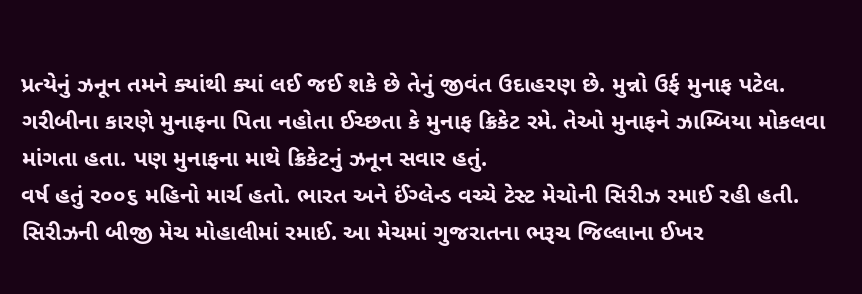પ્રત્યેનું ઝનૂન તમને ક્યાંથી ક્યાં લઈ જઈ શકે છે તેનું જીવંત ઉદાહરણ છે. મુન્નો ઉર્ફ મુનાફ પટેલ. ગરીબીના કારણે મુનાફના પિતા નહોતા ઈચ્છતા કે મુનાફ ક્રિકેટ રમે. તેઓ મુનાફને ઝામ્બિયા મોકલવા માંગતા હતા. પણ મુનાફના માથે ક્રિકેટનું ઝનૂન સવાર હતું.
વર્ષ હતું ર૦૦૬ મહિનો માર્ચ હતો. ભારત અને ઈંગ્લેન્ડ વચ્ચે ટેસ્ટ મેચોની સિરીઝ રમાઈ રહી હતી. સિરીઝની બીજી મેચ મોહાલીમાં રમાઈ. આ મેચમાં ગુજરાતના ભરૂચ જિલ્લાના ઈખર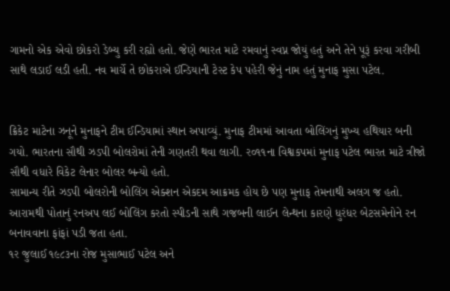ગામનો એક એવો છોકરો ડેબ્યુ કરી રહ્યો હતો. જેણે ભારત માટે રમવાનું સ્વપ્ન જોયું હતું અને તેને પૂરૂં કરવા ગરીબી સાથે લડાઈ લડી હતી. નવ માર્ચે તે છોકરાએ ઈન્ડિયાની ટેસ્ટ કેપ પહેરી જેનું નામ હતું મુનાફ મુસા પટેલ.


ક્રિકેટ માટેના ઝનૂને મુનાફને ટીમ ઈન્ડિયામાં સ્થાન અપાવ્યું. મુનાફ ટીમમાં આવતા બોલિંગનું મુખ્ય હથિયાર બની ગયો. ભારતના સૌથી ઝડપી બોલરોમાં તેની ગણતરી થવા લાગી. ર૦૧૧ના વિશ્વકપમાં મુનાફ પટેલ ભારત માટે ત્રીજો સૌથી વધારે વિકેટ લેનાર બોલર બન્યો હતો.
સામાન્ય રીતે ઝડપી બોલરોની બોલિંગ એક્શન એકદમ આક્રમક હોય છે પણ મુનાફ તેમનાથી અલગ જ હતો. આરામથી પોતાનું રનઅપ લઈ બોલિંગ કરતો સ્પીડની સાથે ગજબની લાઈન લેન્થના કારણે ધુરંધર બેટસમેનોને રન બનાવવાના ફાંફાં પડી જતા હતા.
૧ર જુલાઈ ૧૯૮૩ના રોજ મુસાભાઈ પટેલ અને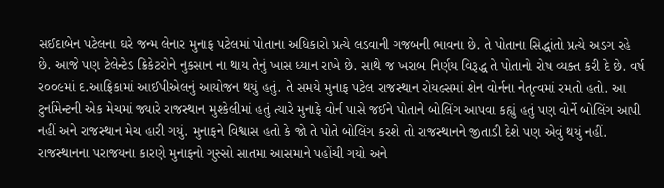સઈદાબેન પટેલના ઘરે જન્મ લેનાર મુનાફ પટેલમાં પોતાના અધિકારો પ્રત્યે લડવાની ગજબની ભાવના છે. તે પોતાના સિદ્ધાંતો પ્રત્યે અડગ રહે છે. આજે પણ ટેલેન્ટેડ ક્રિકેટરોને નુકસાન ના થાય તેનું ખાસ ધ્યાન રાખે છે. સાથે જ ખરાબ નિર્ણય વિરૂદ્ધ તે પોતાનો રોષ વ્યક્ત કરી દે છે. વર્ષ ર૦૦૯માં દ.આફ્રિકામાં આઈપીએલનું આયોજન થયું હતું. તે સમયે મુનાફ પટેલ રાજસ્થાન રોયલ્સમાં શેન વોર્નના નેતૃત્વમાં રમતો હતો. આ ટુર્નામેન્ટની એક મેચમાં જ્યારે રાજસ્થાન મુશ્કેલીમાં હતું ત્યારે મુનાફે વોર્ન પાસે જઈને પોતાને બોલિંગ આપવા કહ્યું હતું પણ વોર્ને બોલિંગ આપી નહીં અને રાજસ્થાન મેચ હારી ગયું. મુનાફને વિશ્વાસ હતો કે જો તે પોતે બોલિંગ કરશે તો રાજસ્થાનને જીતાડી દેશે પણ એવું થયું નહીં. રાજસ્થાનના પરાજયના કારણે મુનાફનો ગુસ્સો સાતમા આસમાને પહોંચી ગયો અને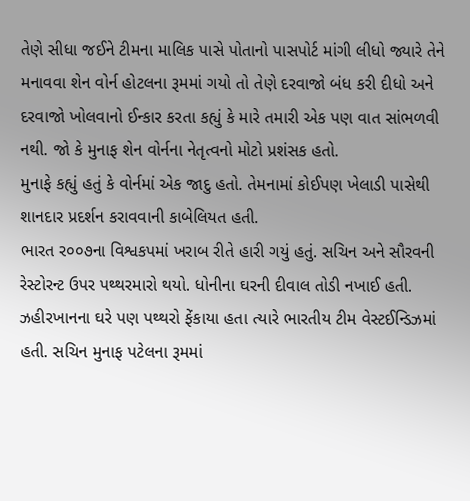તેણે સીધા જઈને ટીમના માલિક પાસે પોતાનો પાસપોર્ટ માંગી લીધો જ્યારે તેને મનાવવા શેન વોર્ન હોટલના રૂમમાં ગયો તો તેણે દરવાજો બંધ કરી દીધો અને દરવાજો ખોલવાનો ઈન્કાર કરતા કહ્યું કે મારે તમારી એક પણ વાત સાંભળવી નથી. જો કે મુનાફ શેન વોર્નના નેતૃત્વનો મોટો પ્રશંસક હતો.
મુનાફે કહ્યું હતું કે વોર્નમાં એક જાદુ હતો. તેમનામાં કોઈપણ ખેલાડી પાસેથી શાનદાર પ્રદર્શન કરાવવાની કાબેલિયત હતી.
ભારત ર૦૦૭ના વિશ્વકપમાં ખરાબ રીતે હારી ગયું હતું. સચિન અને સૌરવની રેસ્ટોરન્ટ ઉપર પથ્થરમારો થયો. ધોનીના ઘરની દીવાલ તોડી નખાઈ હતી. ઝહીરખાનના ઘરે પણ પથ્થરો ફેંકાયા હતા ત્યારે ભારતીય ટીમ વેસ્ટઈન્ડિઝમાં હતી. સચિન મુનાફ પટેલના રૂમમાં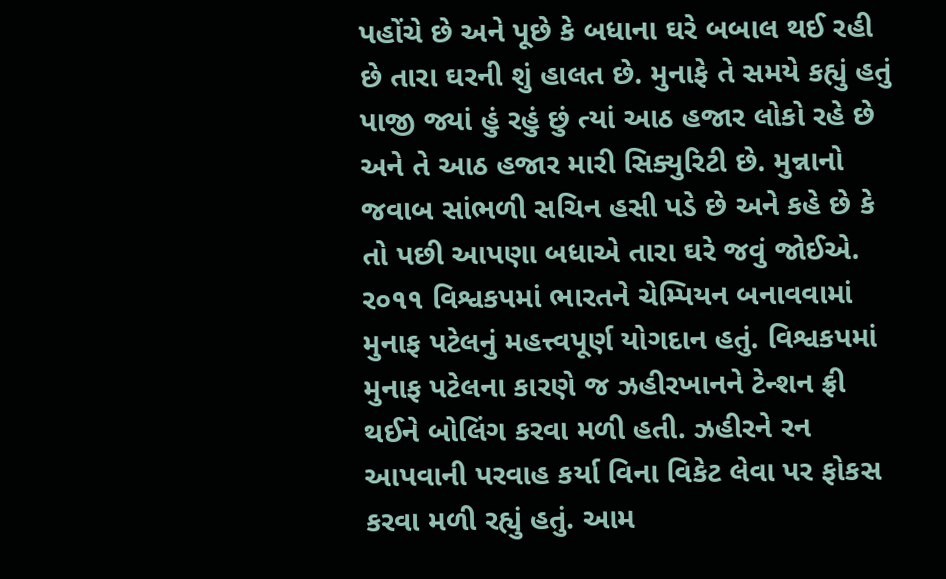પહોંચે છે અને પૂછે કે બધાના ઘરે બબાલ થઈ રહી છે તારા ઘરની શું હાલત છે. મુનાફે તે સમયે કહ્યું હતું પાજી જ્યાં હું રહું છું ત્યાં આઠ હજાર લોકો રહે છે અને તે આઠ હજાર મારી સિક્યુરિટી છે. મુન્નાનો જવાબ સાંભળી સચિન હસી પડે છે અને કહે છે કે તો પછી આપણા બધાએ તારા ઘરે જવું જોઈએ.
ર૦૧૧ વિશ્વકપમાં ભારતને ચેમ્પિયન બનાવવામાં મુનાફ પટેલનું મહત્ત્વપૂર્ણ યોગદાન હતું. વિશ્વકપમાં મુનાફ પટેલના કારણે જ ઝહીરખાનને ટેન્શન ફ્રી થઈને બોલિંગ કરવા મળી હતી. ઝહીરને રન આપવાની પરવાહ કર્યા વિના વિકેટ લેવા પર ફોકસ કરવા મળી રહ્યું હતું. આમ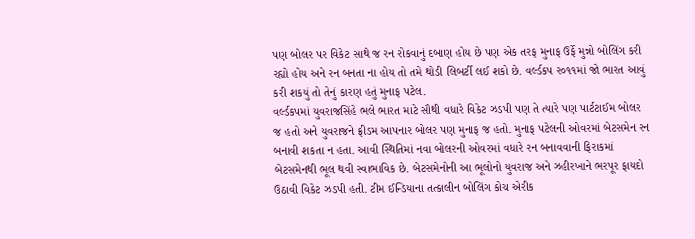પણ બોલર પર વિકેટ સાથે જ રન રોકવાનું દબાણ હોય છે પણ એક તરફ મુનાફ ઉર્ફે મુન્નો બોલિંગ કરી રહ્યો હોય અને રન બનતા ના હોય તો તમે થોડી લિબર્ટી લઈ શકો છે. વર્લ્ડકપ ર૦૧૧માં જો ભારત આવું કરી શકયું તો તેનું કારણ હતું મુનાફ પટેલ.
વર્લ્ડકપમાં યુવરાજસિંહે ભલે ભારત માટે સૌથી વધારે વિકેટ ઝડપી પણ તે ત્યારે પણ પાર્ટટાઈમ બોલર જ હતો અને યુવરાજને ફ્રીડમ આપનાર બોલર પણ મુનાફ જ હતો. મુનાફ પટેલની ઓવરમાં બેટસમેન રન બનાવી શકતા ન હતા. આવી સ્થિતિમાં નવા બોલરની ઓવરમાં વધારે રન બનાવવાની ફિરાકમાં બેટસમેનથી ભૂલ થવી સ્વાભાવિક છે. બેટસમેનોની આ ભૂલોનો યુવરાજ અને ઝહીરખાને ભરપૂર ફાયદો ઉઠાવી વિકેટ ઝડપી હતી. ટીમ ઈન્ડિયાના તત્કાલીન બોલિંગ કોચ એરીક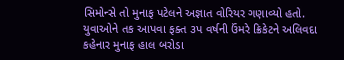સિમોન્સે તો મુનાફ પટેલને અજ્ઞાત વોરિયર ગણાવ્યો હતો. યુવાઓને તક આપવા ફક્ત ૩પ વર્ષની ઉંમરે ક્રિકેટને અલિવદા કહેનાર મુનાફ હાલ બરોડા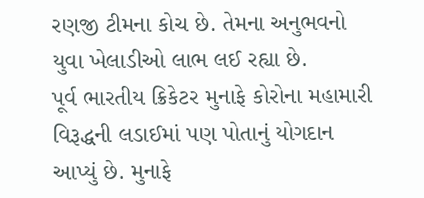રણજી ટીમના કોચ છે. તેમના અનુભવનો યુવા ખેલાડીઓ લાભ લઈ રહ્યા છે.
પૂર્વ ભારતીય ક્રિકેટર મુનાફે કોરોના મહામારી વિરૂદ્ધની લડાઈમાં પણ પોતાનું યોગદાન આપ્યું છે. મુનાફે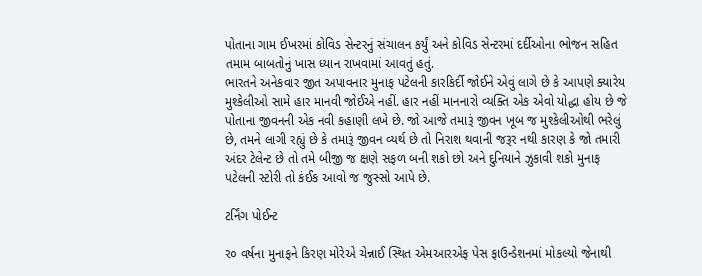પોતાના ગામ ઈખરમાં કોવિડ સેન્ટરનું સંચાલન કર્યું અને કોવિડ સેન્ટરમાં દર્દીઓના ભોજન સહિત તમામ બાબતોનું ખાસ ધ્યાન રાખવામાં આવતું હતું.
ભારતને અનેકવાર જીત અપાવનાર મુનાફ પટેલની કારકિર્દી જોઈને એવું લાગે છે કે આપણે ક્યારેય મુશ્કેલીઓ સામે હાર માનવી જોઈએ નહીં. હાર નહીં માનનારો વ્યક્તિ એક એવો યોદ્ધા હોય છે જે પોતાના જીવનની એક નવી કહાણી લખે છે. જો આજે તમારૂં જીવન ખૂબ જ મુશ્કેલીઓથી ભરેલું છે, તમને લાગી રહ્યું છે કે તમારૂં જીવન વ્યર્થ છે તો નિરાશ થવાની જરૂર નથી કારણ કે જો તમારી અંદર ટેલેન્ટ છે તો તમે બીજી જ ક્ષણે સફળ બની શકો છો અને દુનિયાને ઝુકાવી શકો મુનાફ પટેલની સ્ટોરી તો કંઈક આવો જ જુસ્સો આપે છે.

ટર્નિંગ પોઈન્ટ

ર૦ વર્ષના મુનાફને કિરણ મોરેએ ચેન્નાઈ સ્થિત એમઆરએફ પેસ ફાઉન્ડેશનમાં મોકલ્યો જેનાથી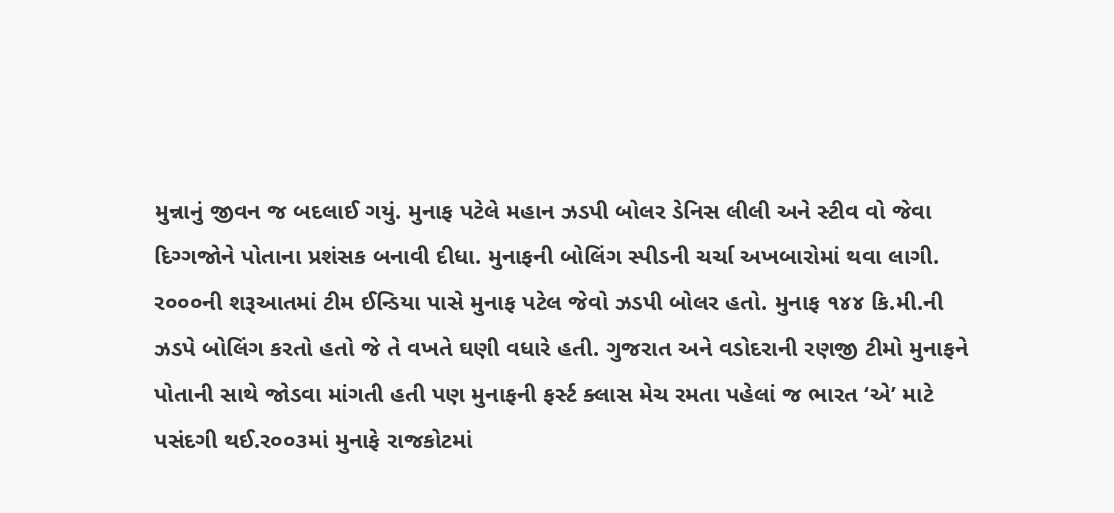મુન્નાનું જીવન જ બદલાઈ ગયું. મુનાફ પટેલે મહાન ઝડપી બોલર ડેનિસ લીલી અને સ્ટીવ વો જેવા દિગ્ગજોને પોતાના પ્રશંસક બનાવી દીધા. મુનાફની બોલિંગ સ્પીડની ચર્ચા અખબારોમાં થવા લાગી. ર૦૦૦ની શરૂઆતમાં ટીમ ઈન્ડિયા પાસે મુનાફ પટેલ જેવો ઝડપી બોલર હતો. મુનાફ ૧૪૪ કિ.મી.ની ઝડપે બોલિંગ કરતો હતો જે તે વખતે ઘણી વધારે હતી. ગુજરાત અને વડોદરાની રણજી ટીમો મુનાફને પોતાની સાથે જોડવા માંગતી હતી પણ મુનાફની ફર્સ્ટ ક્લાસ મેચ રમતા પહેલાં જ ભારત ‘એ’ માટે પસંદગી થઈ.ર૦૦૩માં મુનાફે રાજકોટમાં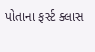પોતાના ફર્સ્ટ ક્લાસ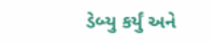ડેબ્યુ કર્યું અને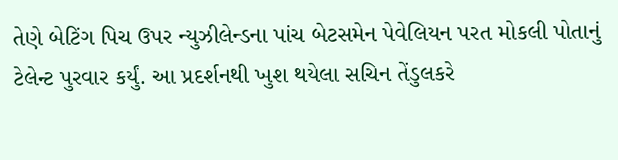તેણે બેટિંગ પિચ ઉપર ન્યુઝીલેન્ડના પાંચ બેટસમેન પેવેલિયન પરત મોકલી પોતાનું ટેલેન્ટ પુરવાર કર્યું. આ પ્રદર્શનથી ખુશ થયેલા સચિન તેંડુલકરે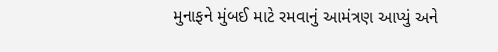મુનાફને મુંબઈ માટે રમવાનું આમંત્રણ આપ્યું અને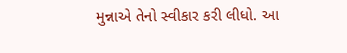મુન્નાએ તેનો સ્વીકાર કરી લીધો. આ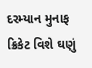દરમ્યાન મુનાફ ક્રિકેટ વિશે ઘણું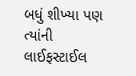બધું શીખ્યા પણ ત્યાંની લાઈફસ્ટાઈલ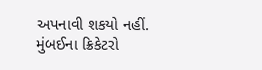અપનાવી શકયો નહીં. મુંબઈના ક્રિકેટરો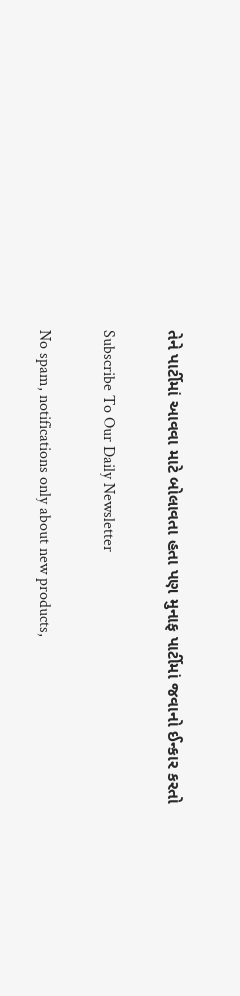તેને પાર્ટીમાં આવવા માટે બોલાવતા હતા પણ મુનાફ પાર્ટીમાં જવાનો ઈન્કાર કરતો

Subscribe To Our Daily Newsletter

No spam, notifications only about new products,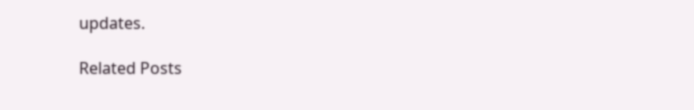updates.

Related Posts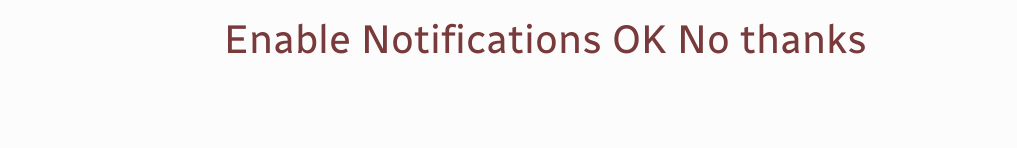Enable Notifications OK No thanks